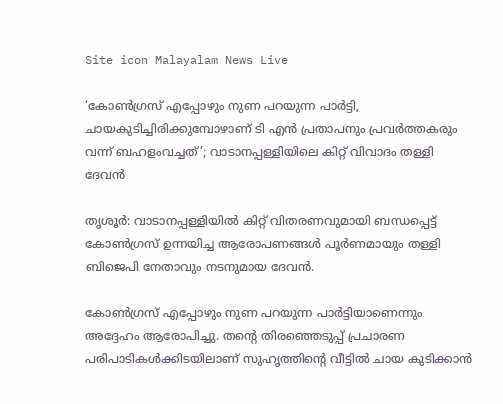Site icon Malayalam News Live

‘കോണ്‍ഗ്രസ് എപ്പോഴും നുണ പറയുന്ന പാർട്ടി, ചായകുടിച്ചിരിക്കുമ്പോഴാണ് ടി എൻ പ്രതാപനും പ്രവര്‍ത്തകരും വന്ന് ബഹളംവച്ചത്’; വാടാനപ്പള്ളിയിലെ കിറ്റ് വിവാദം തള്ളി ദേവൻ

തൃശൂർ: വാടാനപ്പള്ളിയില്‍ കിറ്റ് വിതരണവുമായി ബന്ധപ്പെട്ട് കോണ്‍ഗ്രസ് ഉന്നയിച്ച ആരോപണങ്ങള്‍ പൂർണമായും തള്ളി ബിജെപി നേതാവും നടനുമായ ദേവൻ.

കോണ്‍ഗ്രസ് എപ്പോഴും നുണ പറയുന്ന പാർട്ടിയാണെന്നും അദ്ദേഹം ആരോപിച്ചു. തന്റെ തിരഞ്ഞെടുപ്പ് പ്രചാരണ പരിപാടികള്‍ക്കിടയിലാണ് സുഹൃത്തിന്റെ വീട്ടില്‍ ചായ കുടിക്കാൻ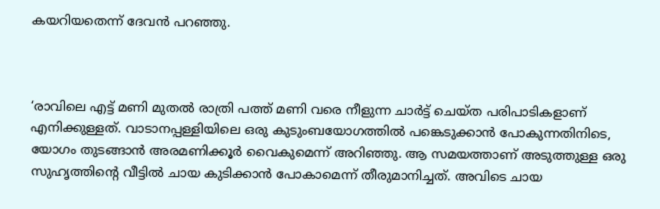കയറിയതെന്ന് ദേവൻ പറഞ്ഞു.



‘രാവിലെ എട്ട് മണി മുതല്‍ രാത്രി പത്ത് മണി വരെ നീളുന്ന ചാർട്ട് ചെയ്ത പരിപാടികളാണ് എനിക്കുള്ളത്. വാടാനപ്പള്ളിയിലെ ഒരു കുടുംബയോഗത്തില്‍ പങ്കെടുക്കാൻ പോകുന്നതിനിടെ, യോഗം തുടങ്ങാൻ അരമണിക്കൂർ വൈകുമെന്ന് അറിഞ്ഞു. ആ സമയത്താണ് അടുത്തുള്ള ഒരു സുഹൃത്തിന്റെ വീട്ടില്‍ ചായ കുടിക്കാൻ പോകാമെന്ന് തീരുമാനിച്ചത്. അവിടെ ചായ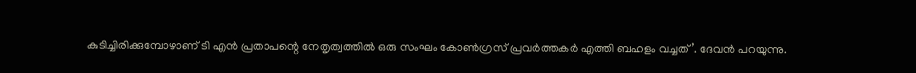കുടിച്ചിരിക്കുമ്പോഴാണ് ടി എൻ പ്രതാപന്റെ നേതൃത്വത്തില്‍ ഒരു സംഘം കോണ്‍ഗ്രസ് പ്രവർത്തകർ എത്തി ബഹളം വച്ചത്’. ദേവൻ പറയുന്നു.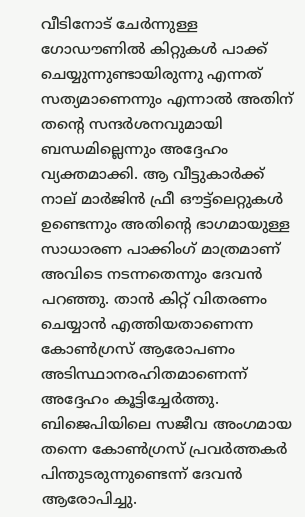വീടിനോട് ചേർന്നുള്ള ഗോഡൗണില്‍ കിറ്റുകള്‍ പാക്ക് ചെയ്യുന്നുണ്ടായിരുന്നു എന്നത് സത്യമാണെന്നും എന്നാല്‍ അതിന് തന്റെ സന്ദർശനവുമായി ബന്ധമില്ലെന്നും അദ്ദേഹം വ്യക്തമാക്കി. ആ വീട്ടുകാർക്ക് നാല് മാർജിൻ ഫ്രീ ഔട്ട്‌ലെറ്റുകള്‍ ഉണ്ടെന്നും അതിന്റെ ഭാഗമായുള്ള സാധാരണ പാക്കിംഗ് മാത്രമാണ് അവിടെ നടന്നതെന്നും ദേവൻ പറഞ്ഞു. താൻ കിറ്റ് വിതരണം ചെയ്യാൻ എത്തിയതാണെന്ന കോണ്‍ഗ്രസ് ആരോപണം അടിസ്ഥാനരഹിതമാണെന്ന് അദ്ദേഹം കൂട്ടിച്ചേർത്തു. ബിജെപിയിലെ സജീവ അംഗമായ തന്നെ കോണ്‍ഗ്രസ് പ്രവർത്തകർ പിന്തുടരുന്നുണ്ടെന്ന് ദേവൻ ആരോപിച്ചു.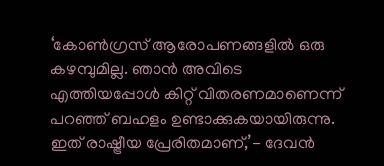‘കോണ്‍ഗ്രസ് ആരോപണങ്ങളില്‍ ഒരു കഴമ്പുമില്ല. ഞാൻ അവിടെ എത്തിയപ്പോള്‍ കിറ്റ് വിതരണമാണെന്ന് പറഞ്ഞ് ബഹളം ഉണ്ടാക്കുകയായിരുന്നു. ഇത് രാഷ്ട്രീയ പ്രേരിതമാണ്,’- ദേവൻ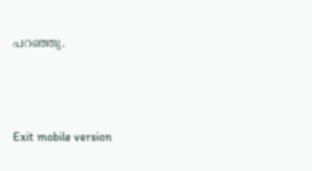പറഞ്ഞു.



Exit mobile version